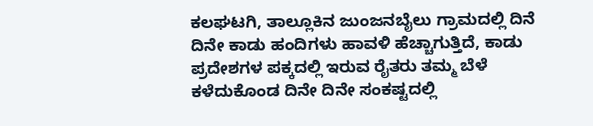ಕಲಘಟಗಿ, ತಾಲ್ಲೂಕಿನ ಜುಂಜನಬೈಲು ಗ್ರಾಮದಲ್ಲಿ ದಿನೆ ದಿನೇ ಕಾಡು ಹಂದಿಗಳು ಹಾವಳಿ ಹೆಚ್ಚಾಗುತ್ತಿದೆ, ಕಾಡು ಪ್ರದೇಶಗಳ ಪಕ್ಕದಲ್ಲಿ ಇರುವ ರೈತರು ತಮ್ಮ ಬೆಳೆ ಕಳೆದುಕೊಂಡ ದಿನೇ ದಿನೇ ಸಂಕಷ್ಟದಲ್ಲಿ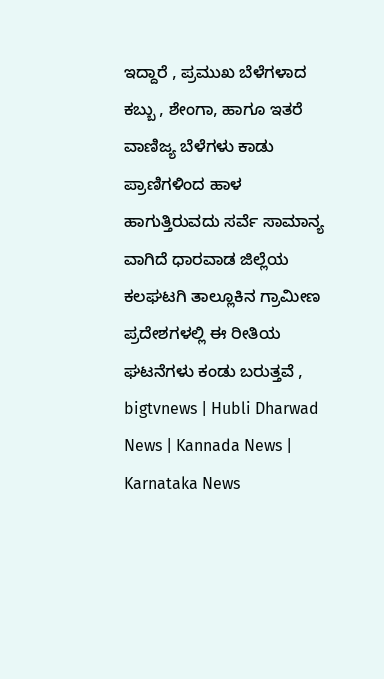ಇದ್ದಾರೆ , ಪ್ರಮುಖ ಬೆಳೆಗಳಾದ ಕಬ್ಬು , ಶೇಂಗಾ, ಹಾಗೂ ಇತರೆ ವಾಣಿಜ್ಯ ಬೆಳೆಗಳು ಕಾಡು ಪ್ರಾಣಿಗಳಿಂದ ಹಾಳ ಹಾಗುತ್ತಿರುವದು ಸರ್ವೆ ಸಾಮಾನ್ಯ ವಾಗಿದೆ ಧಾರವಾಡ ಜಿಲ್ಲೆಯ ಕಲಘಟಗಿ ತಾಲ್ಲೂಕಿನ ಗ್ರಾಮೀಣ ಪ್ರದೇಶಗಳಲ್ಲಿ ಈ ರೀತಿಯ ಘಟನೆಗಳು ಕಂಡು ಬರುತ್ತವೆ ,
bigtvnews | Hubli Dharwad News | Kannada News | Karnataka News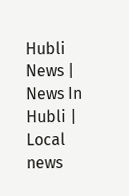Hubli News | News In Hubli | Local news